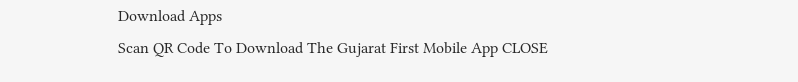Download Apps
Scan QR Code To Download The Gujarat First Mobile App CLOSE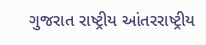ગુજરાત રાષ્ટ્રીય આંતરરાષ્ટ્રીય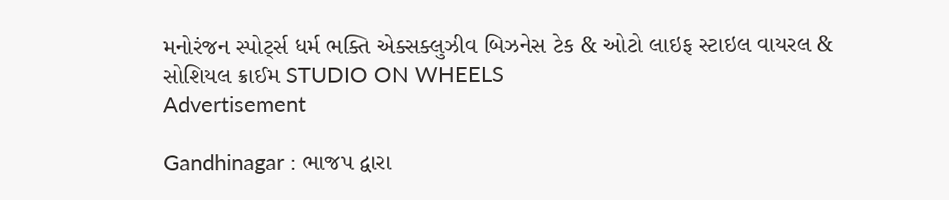મનોરંજન સ્પોર્ટ્સ ધર્મ ભક્તિ એક્સક્લુઝીવ બિઝનેસ ટેક & ઓટો લાઇફ સ્ટાઇલ વાયરલ & સોશિયલ ક્રાઈમ STUDIO ON WHEELS
Advertisement

Gandhinagar : ભાજપ દ્વારા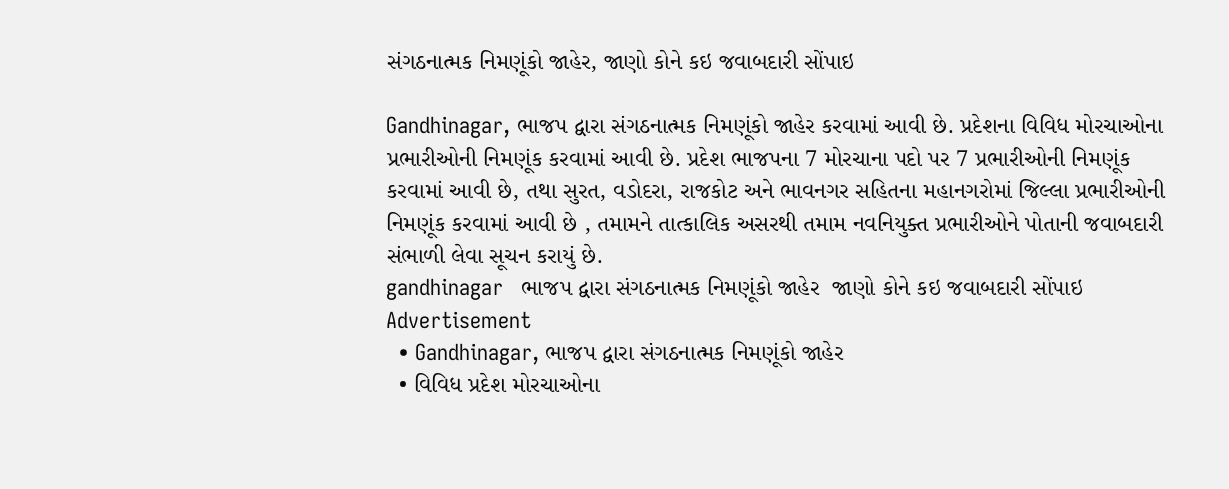સંગઠનાત્મક નિમણૂંકો જાહેર, જાણો કોને કઇ જવાબદારી સોંપાઇ

Gandhinagar, ભાજપ દ્વારા સંગઠનાત્મક નિમણૂંકો જાહેર કરવામાં આવી છે. પ્રદેશના વિવિધ મોરચાઓના પ્રભારીઓની નિમણૂંક કરવામાં આવી છે. પ્રદેશ ભાજપના 7 મોરચાના પદો પર 7 પ્રભારીઓની નિમણૂંક કરવામાં આવી છે, તથા સુરત, વડોદરા, રાજકોટ અને ભાવનગર સહિતના મહાનગરોમાં જિલ્લા પ્રભારીઓની નિમણૂંક કરવામાં આવી છે , તમામને તાત્કાલિક અસરથી તમામ નવનિયુક્ત પ્રભારીઓને પોતાની જવાબદારી સંભાળી લેવા સૂચન કરાયું છે.
gandhinagar   ભાજપ દ્વારા સંગઠનાત્મક નિમણૂંકો જાહેર  જાણો કોને કઇ જવાબદારી સોંપાઇ
Advertisement
  • Gandhinagar, ભાજપ દ્વારા સંગઠનાત્મક નિમણૂંકો જાહેર
  • વિવિધ પ્રદેશ મોરચાઓના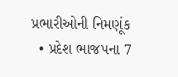પ્રભારીઓની નિમણૂંક
  • પ્રદેશ ભાજપના 7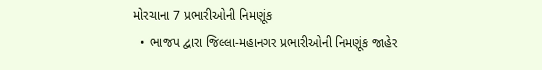મોરચાના 7 પ્રભારીઓની નિમણૂંક
  • ભાજપ દ્વારા જિલ્લા-મહાનગર પ્રભારીઓની નિમણૂંક જાહેર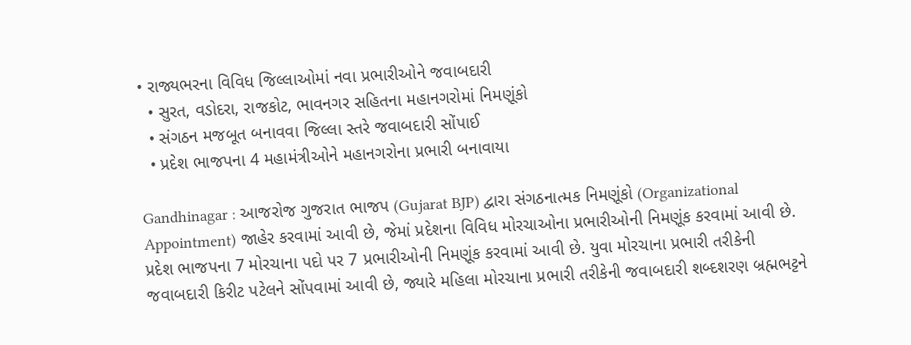• રાજ્યભરના વિવિધ જિલ્લાઓમાં નવા પ્રભારીઓને જવાબદારી
  • સુરત, વડોદરા, રાજકોટ, ભાવનગર સહિતના મહાનગરોમાં નિમણૂંકો
  • સંગઠન મજબૂત બનાવવા જિલ્લા સ્તરે જવાબદારી સોંપાઈ
  • પ્રદેશ ભાજપના 4 મહામંત્રીઓને મહાનગરોના પ્રભારી બનાવાયા

Gandhinagar : આજરોજ ગુજરાત ભાજપ (Gujarat BJP) દ્વારા સંગઠનાત્મક નિમણૂંકો (Organizational Appointment) જાહેર કરવામાં આવી છે, જેમાં પ્રદેશના વિવિધ મોરચાઓના પ્રભારીઓની નિમણૂંક કરવામાં આવી છે. પ્રદેશ ભાજપના 7 મોરચાના પદો પર 7 પ્રભારીઓની નિમણૂંક કરવામાં આવી છે. યુવા મોરચાના પ્રભારી તરીકેની જવાબદારી કિરીટ પટેલને સોંપવામાં આવી છે, જ્યારે મહિલા મોરચાના પ્રભારી તરીકેની જવાબદારી શબ્દશરણ બ્રહ્મભટ્ટને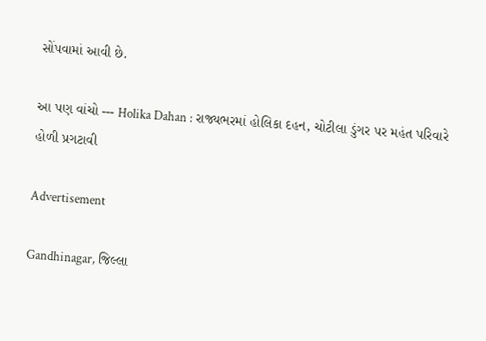સોંપવામાં આવી છે.

આ પણ વાંચો --- Holika Dahan : રાજ્યભરમાં હોલિકા દહન, ચોટીલા ડુંગર પર મહંત પરિવારે હોળી પ્રગટાવી

Advertisement

Gandhinagar, જિલ્લા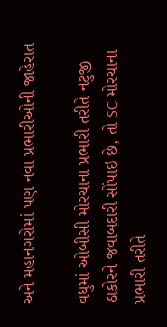અને મહાનગરોમાં પણ નવા પ્રભારીઓની જાહેરાત

વધુમાં ઓબીસી મોરચાના પ્રભારી તરીતે નટુજી ઠાકોરને જવાબદારી સોંપાઇ છે, તો SC મોરચાના પ્રભારી તરીતે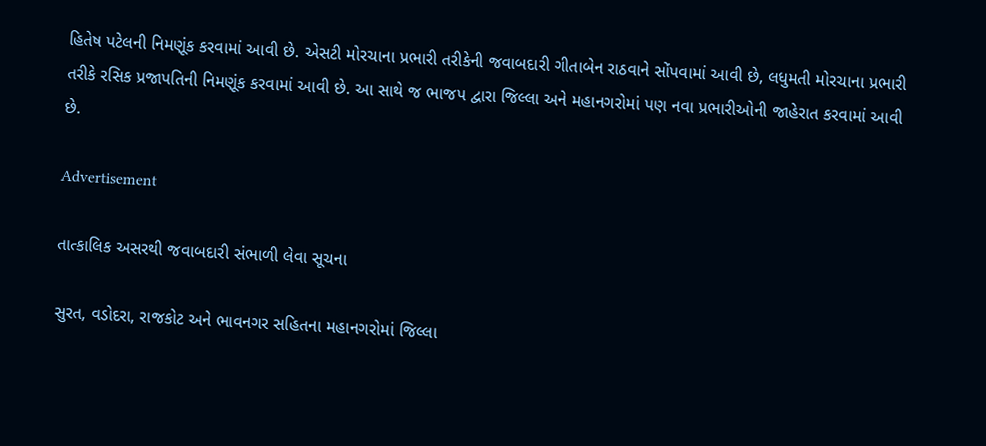હિતેષ પટેલની નિમણૂંક કરવામાં આવી છે. એસટી મોરચાના પ્રભારી તરીકેની જવાબદારી ગીતાબેન રાઠવાને સોંપવામાં આવી છે, લધુમતી મોરચાના પ્રભારી તરીકે રસિક પ્રજાપતિની નિમણૂંક કરવામાં આવી છે. આ સાથે જ ભાજપ દ્વારા જિલ્લા અને મહાનગરોમાં પણ નવા પ્રભારીઓની જાહેરાત કરવામાં આવી છે.

Advertisement

તાત્કાલિક અસરથી જવાબદારી સંભાળી લેવા સૂચના

સુરત, વડોદરા, રાજકોટ અને ભાવનગર સહિતના મહાનગરોમાં જિલ્લા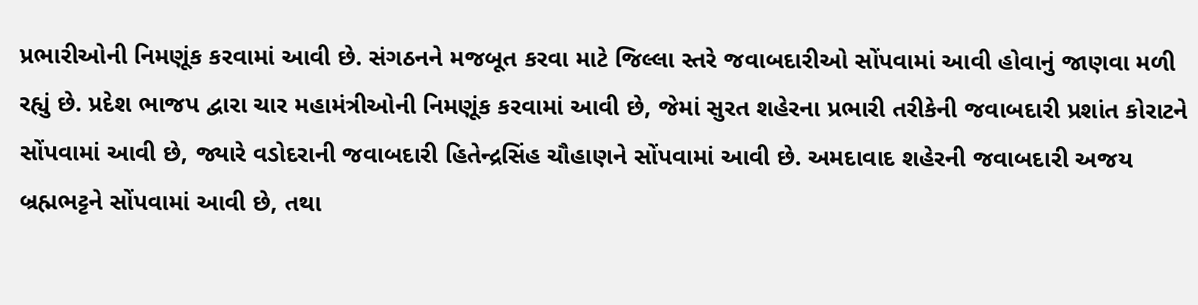પ્રભારીઓની નિમણૂંક કરવામાં આવી છે. સંગઠનને મજબૂત કરવા માટે જિલ્લા સ્તરે જવાબદારીઓ સોંપવામાં આવી હોવાનું જાણવા મળી રહ્યું છે. પ્રદેશ ભાજપ દ્વારા ચાર મહામંત્રીઓની નિમણૂંક કરવામાં આવી છે, જેમાં સુરત શહેરના પ્રભારી તરીકેની જવાબદારી પ્રશાંત કોરાટને સોંપવામાં આવી છે, જ્યારે વડોદરાની જવાબદારી હિતેન્દ્રસિંહ ચૌહાણને સોંપવામાં આવી છે. અમદાવાદ શહેરની જવાબદારી અજય બ્રહ્મભટ્ટને સોંપવામાં આવી છે, તથા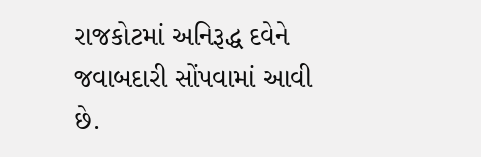રાજકોટમાં અનિરૂદ્ધ દવેને જવાબદારી સોંપવામાં આવી છે.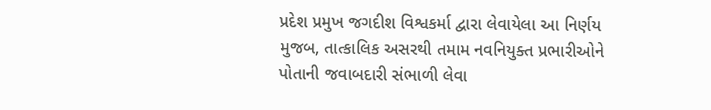પ્રદેશ પ્રમુખ જગદીશ વિશ્વકર્મા દ્વારા લેવાયેલા આ નિર્ણય મુજબ, તાત્કાલિક અસરથી તમામ નવનિયુક્ત પ્રભારીઓને પોતાની જવાબદારી સંભાળી લેવા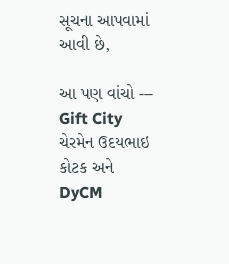સૂચના આપવામાં આવી છે,

આ પણ વાંચો --- Gift City ચેરમેન ઉદયભાઇ કોટક અને DyCM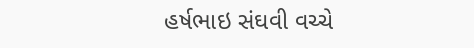હર્ષભાઇ સંઘવી વચ્ચે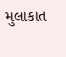મુલાકાત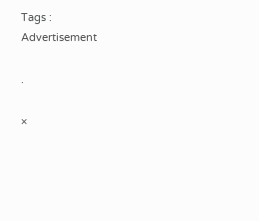Tags :
Advertisement

.

×